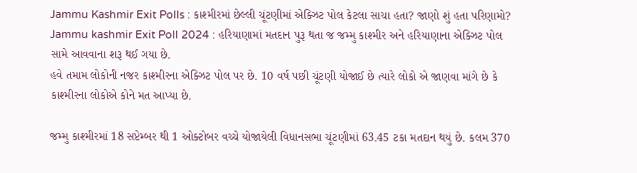Jammu Kashmir Exit Polls : કાશ્મીરમાં છેલ્લી ચૂંટણીમાં એક્ઝિટ પોલ કેટલા સાચા હતા? જાણો શું હતા પરિણામો?
Jammu kashmir Exit Poll 2024 : હરિયાણામાં મતદાન પુરૂ થતા જ જમ્મુ કાશ્મીર અને હરિયાણાના એક્ઝિટ પોલ સામે આવવાના શરૂ થઈ ગયા છે.
હવે તમામ લોકોની નજર કાશ્મીરના એક્ઝિટ પોલ પર છે. 10 વર્ષ પછી ચૂંટણી યોજાઈ છે ત્યારે લોકો એ જાણવા માંગે છે કે કાશ્મીરના લોકોએ કોને મત આપ્યા છે.

જમ્મુ કાશ્મીરમાં 18 સપ્ટેમ્બર થી 1 ઓક્ટોબર વચ્ચે યોજાયેલી વિધાનસભા ચૂંટણીમાં 63.45 ટકા મતદાન થયું છે. કલમ 370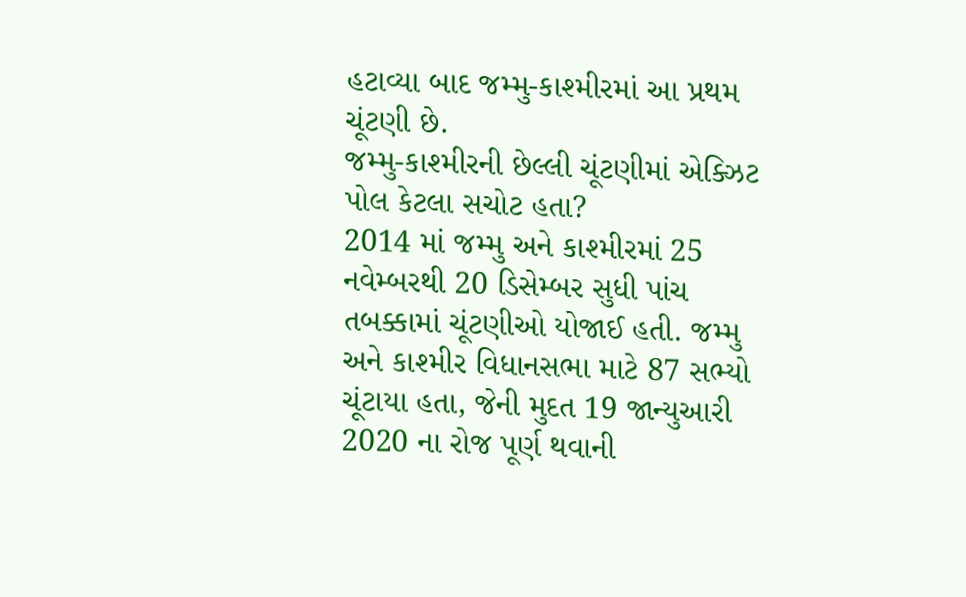હટાવ્યા બાદ જમ્મુ-કાશ્મીરમાં આ પ્રથમ ચૂંટણી છે.
જમ્મુ-કાશ્મીરની છેલ્લી ચૂંટણીમાં એક્ઝિટ પોલ કેટલા સચોટ હતા?
2014 માં જમ્મુ અને કાશ્મીરમાં 25 નવેમ્બરથી 20 ડિસેમ્બર સુધી પાંચ તબક્કામાં ચૂંટણીઓ યોજાઈ હતી. જમ્મુ અને કાશ્મીર વિધાનસભા માટે 87 સભ્યો ચૂંટાયા હતા, જેની મુદત 19 જાન્યુઆરી 2020 ના રોજ પૂર્ણ થવાની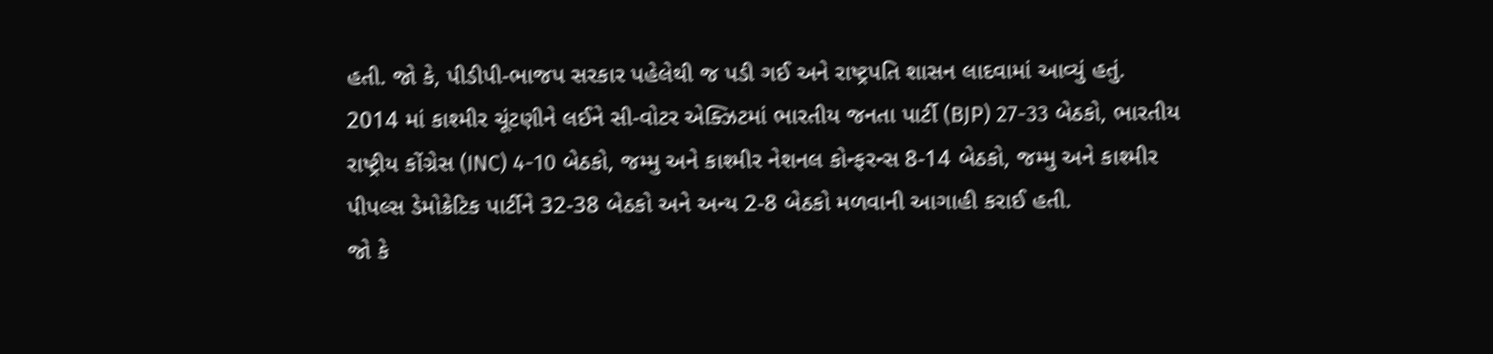હતી. જો કે, પીડીપી-ભાજપ સરકાર પહેલેથી જ પડી ગઈ અને રાષ્ટ્રપતિ શાસન લાદવામાં આવ્યું હતું.
2014 માં કાશ્મીર ચૂંટણીને લઈને સી-વોટર એક્ઝિટમાં ભારતીય જનતા પાર્ટી (BJP) 27-33 બેઠકો, ભારતીય રાષ્ટ્રીય કોંગ્રેસ (INC) 4-10 બેઠકો, જમ્મુ અને કાશ્મીર નેશનલ કોન્ફરન્સ 8-14 બેઠકો, જમ્મુ અને કાશ્મીર પીપલ્સ ડેમોક્રેટિક પાર્ટીને 32-38 બેઠકો અને અન્ય 2-8 બેઠકો મળવાની આગાહી કરાઈ હતી.
જો કે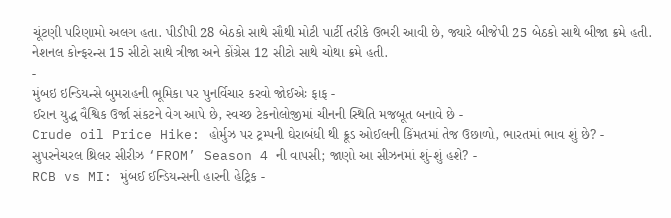ચૂંટણી પરિણામો અલગ હતા. પીડીપી 28 બેઠકો સાથે સૌથી મોટી પાર્ટી તરીકે ઉભરી આવી છે, જ્યારે બીજેપી 25 બેઠકો સાથે બીજા ક્રમે હતી. નેશનલ કોન્ફરન્સ 15 સીટો સાથે ત્રીજા અને કોંગ્રેસ 12 સીટો સાથે ચોથા ક્રમે હતી.
-
મુંબઇ ઇન્ડિયન્સે બુમરાહની ભૂમિકા પર પુનર્વિચાર કરવો જોઈએઃ ફાફ -
ઈરાન યુદ્ધ વૈશ્વિક ઉર્જા સંકટને વેગ આપે છે, સ્વચ્છ ટેકનોલોજીમાં ચીનની સ્થિતિ મજબૂત બનાવે છે -
Crude oil Price Hike: હોર્મુઝ પર ટ્રમ્પની ઘેરાબંધી થી ક્રૂડ ઓઈલની કિંમતમાં તેજ ઉછાળો, ભારતમાં ભાવ શું છે? -
સુપરનેચરલ થ્રિલર સીરીઝ ‘FROM’ Season 4 ની વાપસી; જાણો આ સીઝનમાં શું-શું હશે? -
RCB vs MI: મુંબઈ ઈન્ડિયન્સની હારની હેટ્રિક -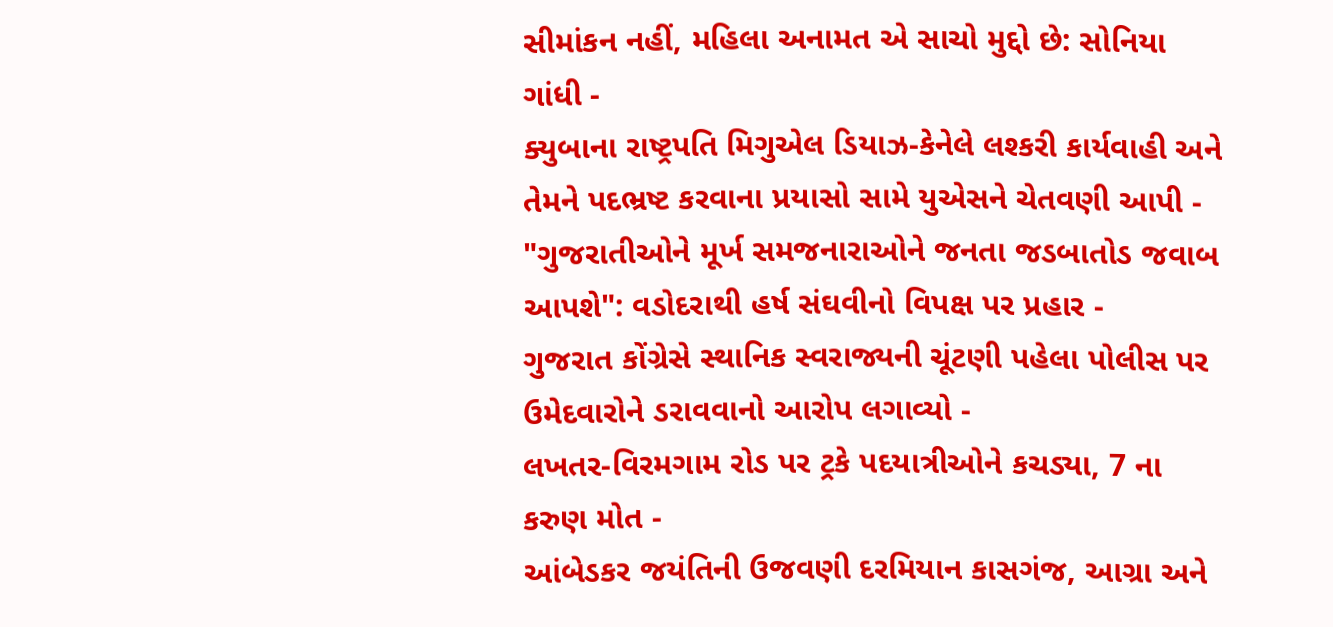સીમાંકન નહીં, મહિલા અનામત એ સાચો મુદ્દો છે: સોનિયા ગાંધી -
ક્યુબાના રાષ્ટ્રપતિ મિગુએલ ડિયાઝ-કેનેલે લશ્કરી કાર્યવાહી અને તેમને પદભ્રષ્ટ કરવાના પ્રયાસો સામે યુએસને ચેતવણી આપી -
"ગુજરાતીઓને મૂર્ખ સમજનારાઓને જનતા જડબાતોડ જવાબ આપશે": વડોદરાથી હર્ષ સંઘવીનો વિપક્ષ પર પ્રહાર -
ગુજરાત કોંગ્રેસે સ્થાનિક સ્વરાજ્યની ચૂંટણી પહેલા પોલીસ પર ઉમેદવારોને ડરાવવાનો આરોપ લગાવ્યો -
લખતર-વિરમગામ રોડ પર ટ્રકે પદયાત્રીઓને કચડ્યા, 7 ના કરુણ મોત -
આંબેડકર જયંતિની ઉજવણી દરમિયાન કાસગંજ, આગ્રા અને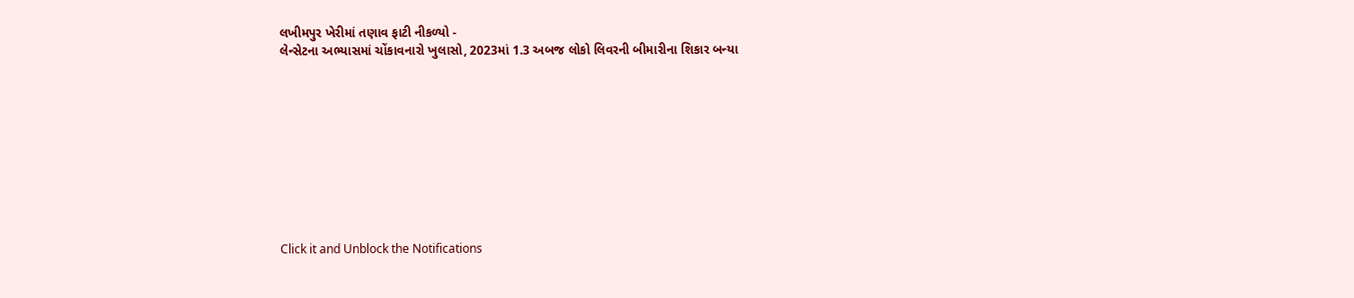લખીમપુર ખેરીમાં તણાવ ફાટી નીકળ્યો -
લેન્સેટના અભ્યાસમાં ચોંકાવનારો ખુલાસો, 2023માં 1.3 અબજ લોકો લિવરની બીમારીના શિકાર બન્યા










Click it and Unblock the Notifications